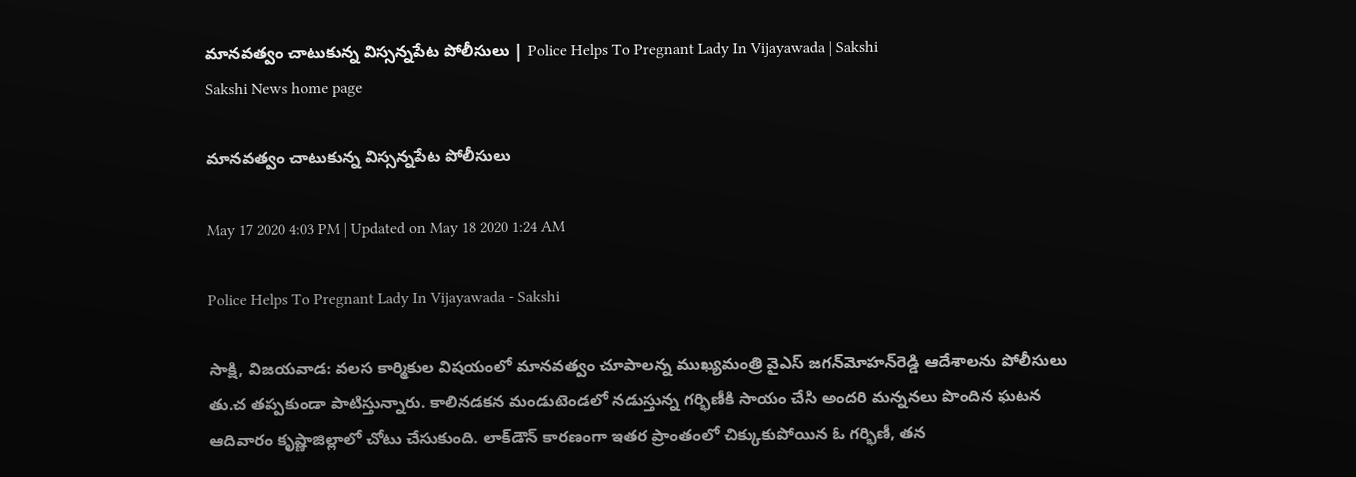మానవత్వం చాటుకున్న విస్సన్నపేట పోలీసులు | Police Helps To Pregnant Lady In Vijayawada | Sakshi
Sakshi News home page

మానవత్వం చాటుకున్న విస్సన్నపేట పోలీసులు

May 17 2020 4:03 PM | Updated on May 18 2020 1:24 AM

Police Helps To Pregnant Lady In Vijayawada - Sakshi

సాక్షి, విజయవాడ: వ‌ల‌స కార్మికుల విషయంలో మానవత‍్వం చూపాలన్న ముఖ్య‌మంత్రి వైఎస్ జ‌గ‌న్‌మోహ‌న్‌రెడ్డి ఆదేశాల‌ను పోలీసులు తు.చ త‌ప్ప‌కుండా పాటిస్తున్నారు. కాలిన‌డ‌కన‌ మండుటెండ‌లో న‌డుస్తున్న గ‌ర్భిణీకి సాయం చేసి అందరి మ‌న్న‌న‌లు పొందిన ఘ‌ట‌న ఆదివారం కృష్ణాజిల్లా‌లో చోటు చేసుకుంది. లాక్‌డౌన్ కార‌ణంగా ఇత‌ర ప్రాంతంలో చిక్కుకుపోయిన ఓ గ‌ర్భిణీ, త‌న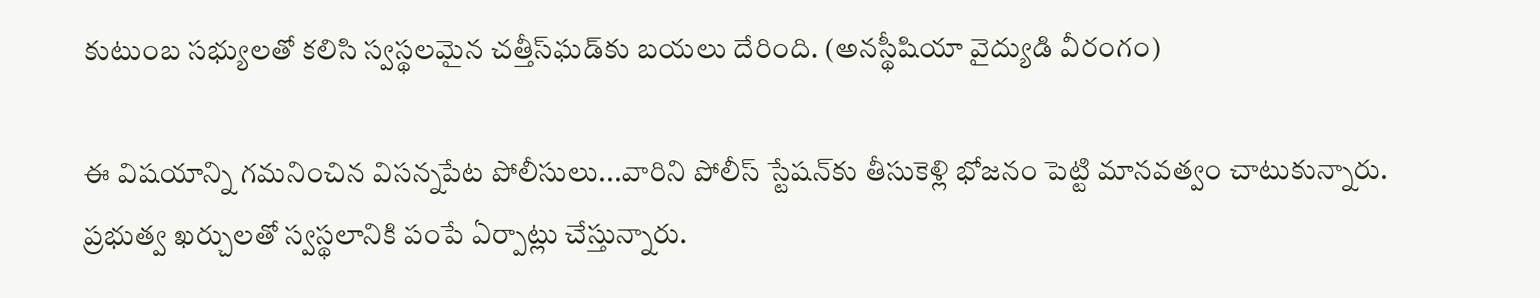కుటుంబ స‌భ్యుల‌తో క‌లిసి స్వ‌స్థ‌ల‌మైన‌ చ‌త్తీస్‌ఘ‌డ్‌కు బ‌య‌లు దేరింది. (అనస్థీషియా వైద్యుడి వీరంగం)

ఈ విషయాన్ని గమనించిన విసన్నపేట పోలీసులు...వారిని పోలీస్‌ స్టేష‌న్‌కు తీసుకెళ్లి భోజ‌నం పెట్టి మాన‌వ‌త్వం చాటుకున్నారు. ప్ర‌భుత్వ ఖ‌ర్చుల‌తో స్వ‌స్థ‌లానికి పంపే ఏర్పాట్లు చేస్తున్నారు.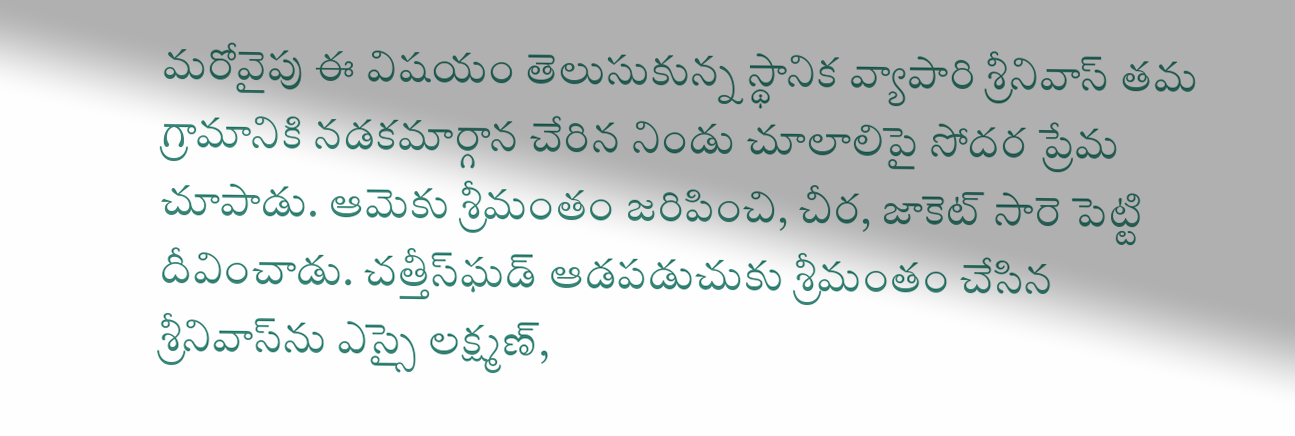మ‌‌రోవైపు ఈ విష‌యం తెలుసుకున్న స్థానిక వ్యాపారి శ్రీనివాస్‌‌ త‌మ గ్రామానికి న‌డ‌కమార్గాన చేరిన నిండు చూలాలిపై సోద‌ర ప్రేమ చూపాడు. ఆమెకు శ్రీమంతం జ‌రిపించి, చీర, జాకెట్ సారె పెట్టి దీవించాడు. చ‌త్తీస్‌ఘ‌డ్ ఆడ‌పడుచుకు శ్రీమంతం చేసిన శ్రీనివాస్‌ను ఎస్సై ల‌క్ష్మ‌ణ్‌,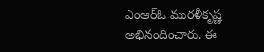ఎంఆర్ఓ మురళీకృష్ణ అభినందించారు. ఈ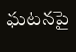ఘ‌ట‌న‌పై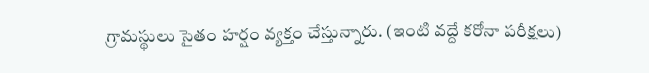గ్రామ‌స్థులు సైతం హ‌ర్షం వ్య‌క్తం చేస్తున్నారు. (ఇంటి వద్దే కరోనా పరీక్షలు)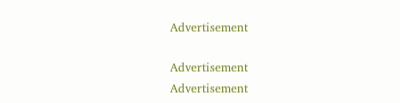Advertisement

Advertisement
Advertisement